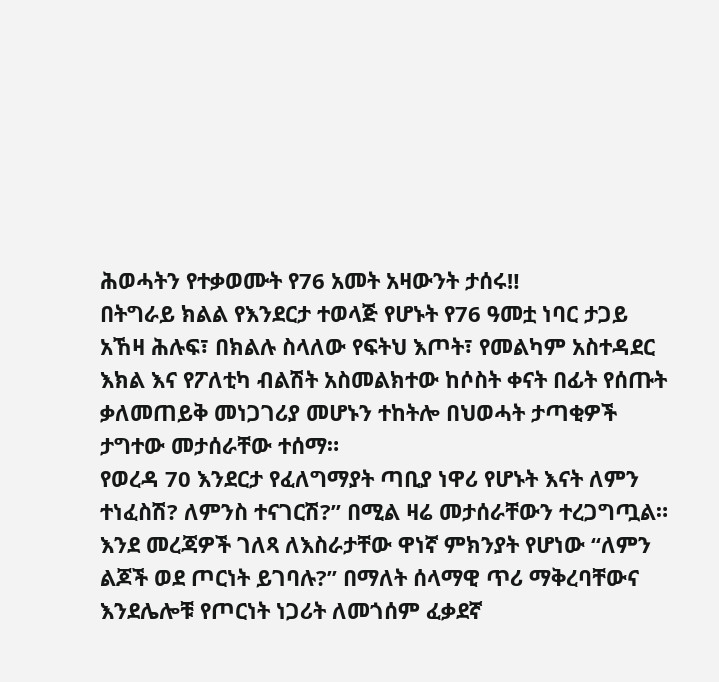ሕወሓትን የተቃወሙት የ76 አመት አዛውንት ታሰሩ‼
በትግራይ ክልል የእንደርታ ተወላጅ የሆኑት የ76 ዓመቷ ነባር ታጋይ አኸዛ ሕሉፍ፣ በክልሉ ስላለው የፍትህ እጦት፣ የመልካም አስተዳደር እክል እና የፖለቲካ ብልሽት አስመልክተው ከሶስት ቀናት በፊት የሰጡት ቃለመጠይቅ መነጋገሪያ መሆኑን ተከትሎ በህወሓት ታጣቂዎች ታግተው መታሰራቸው ተሰማ።
የወረዳ 70 እንደርታ የፈለግማያት ጣቢያ ነዋሪ የሆኑት እናት ለምን ተነፈስሽ? ለምንስ ተናገርሽ?” በሚል ዛሬ መታሰራቸውን ተረጋግጧል። እንደ መረጃዎች ገለጻ ለእስራታቸው ዋነኛ ምክንያት የሆነው “ለምን ልጆች ወደ ጦርነት ይገባሉ?” በማለት ሰላማዊ ጥሪ ማቅረባቸውና እንደሌሎቹ የጦርነት ነጋሪት ለመጎሰም ፈቃደኛ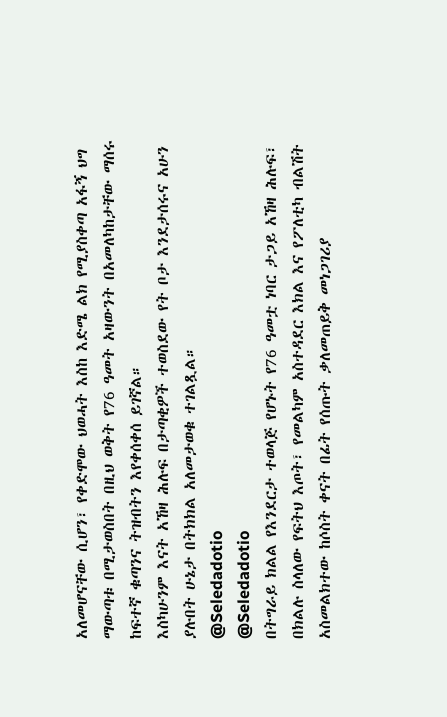አለመሆናቸው ሲሆን፣ የቀድሞው ህወሓት እስከ እድሜ ልክ የሚያስቀጣ አፋኝ ህግ ማውጣቱ በሚታወስበት በዚህ ወቅት የ76 ዓመት አዛውንት በአመለካከታቸው ማሰሩ ከፍተኛ ቁጣንና ትዝብትን እየቀሰቀሰ ይገኛል።
እስካሁንም እናት አኸዛ ሕሉፍ በታጣቂዎች ተወስደው የት ቦታ እንደታሰሩና አሁን ያሉበት ሁኔታ በትክክል አለመታወቁ ተገልጿል።
@Seledadotio
@Seledadotio
በትግራይ ክልል የእንደርታ ተወላጅ የሆኑት የ76 ዓመቷ ነባር ታጋይ አኸዛ ሕሉፍ፣ በክልሉ ስላለው የፍትህ እጦት፣ የመልካም አስተዳደር እክል እና የፖለቲካ ብልሽት አስመልክተው ከሶስት ቀናት በፊት የሰጡት ቃለመጠይቅ መነጋገሪያ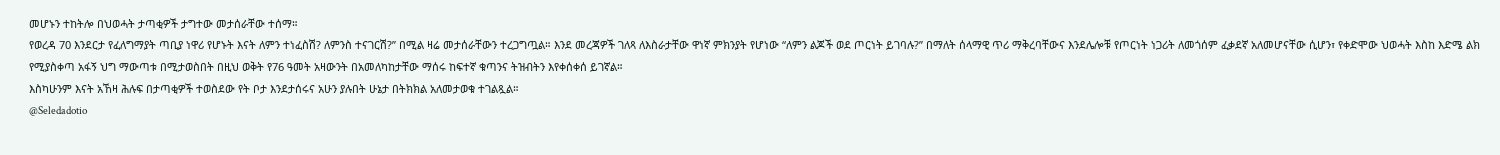መሆኑን ተከትሎ በህወሓት ታጣቂዎች ታግተው መታሰራቸው ተሰማ።
የወረዳ 70 እንደርታ የፈለግማያት ጣቢያ ነዋሪ የሆኑት እናት ለምን ተነፈስሽ? ለምንስ ተናገርሽ?” በሚል ዛሬ መታሰራቸውን ተረጋግጧል። እንደ መረጃዎች ገለጻ ለእስራታቸው ዋነኛ ምክንያት የሆነው “ለምን ልጆች ወደ ጦርነት ይገባሉ?” በማለት ሰላማዊ ጥሪ ማቅረባቸውና እንደሌሎቹ የጦርነት ነጋሪት ለመጎሰም ፈቃደኛ አለመሆናቸው ሲሆን፣ የቀድሞው ህወሓት እስከ እድሜ ልክ የሚያስቀጣ አፋኝ ህግ ማውጣቱ በሚታወስበት በዚህ ወቅት የ76 ዓመት አዛውንት በአመለካከታቸው ማሰሩ ከፍተኛ ቁጣንና ትዝብትን እየቀሰቀሰ ይገኛል።
እስካሁንም እናት አኸዛ ሕሉፍ በታጣቂዎች ተወስደው የት ቦታ እንደታሰሩና አሁን ያሉበት ሁኔታ በትክክል አለመታወቁ ተገልጿል።
@Seledadotio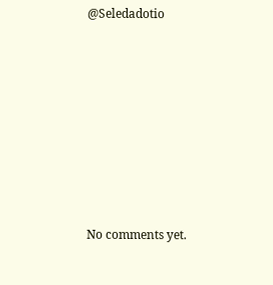@Seledadotio









No comments yet.